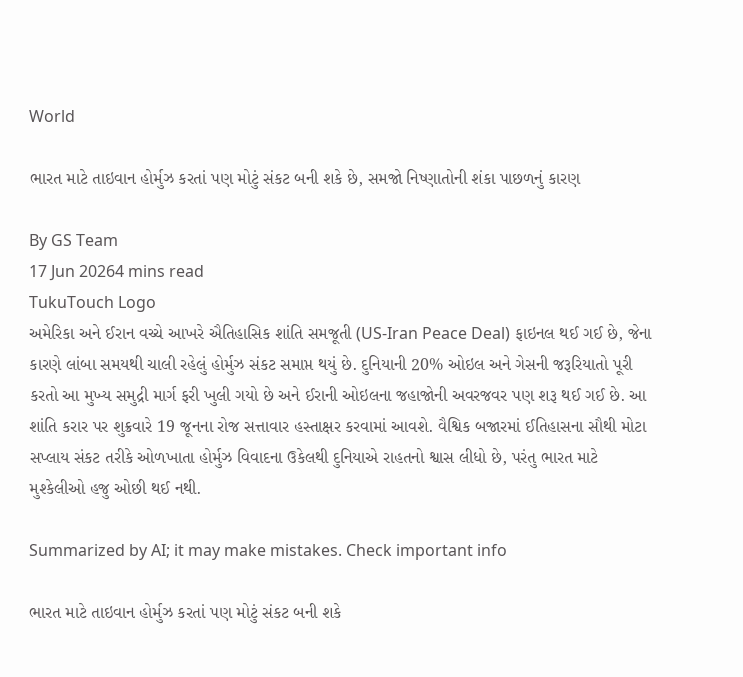World

ભારત માટે તાઇવાન હોર્મુઝ કરતાં પણ મોટું સંકટ બની શકે છે, સમજો નિષ્ણાતોની શંકા પાછળનું કારણ

By GS Team
17 Jun 20264 mins read
TukuTouch Logo
અમેરિકા અને ઈરાન વચ્ચે આખરે ઐતિહાસિક શાંતિ સમજૂતી (US-Iran Peace Deal) ફાઇનલ થઈ ગઈ છે, જેના કારણે લાંબા સમયથી ચાલી રહેલું હોર્મુઝ સંકટ સમાપ્ત થયું છે. દુનિયાની 20% ઓઇલ અને ગેસની જરૂરિયાતો પૂરી કરતો આ મુખ્ય સમુદ્રી માર્ગ ફરી ખુલી ગયો છે અને ઈરાની ઓઇલના જહાજોની અવરજવર પણ શરૂ થઈ ગઈ છે. આ શાંતિ કરાર પર શુક્રવારે 19 જૂનના રોજ સત્તાવાર હસ્તાક્ષર કરવામાં આવશે. વૈશ્વિક બજારમાં ઈતિહાસના સૌથી મોટા સપ્લાય સંકટ તરીકે ઓળખાતા હોર્મુઝ વિવાદના ઉકેલથી દુનિયાએ રાહતનો શ્વાસ લીધો છે, પરંતુ ભારત માટે મુશ્કેલીઓ હજુ ઓછી થઈ નથી.

Summarized by AI; it may make mistakes. Check important info

ભારત માટે તાઇવાન હોર્મુઝ કરતાં પણ મોટું સંકટ બની શકે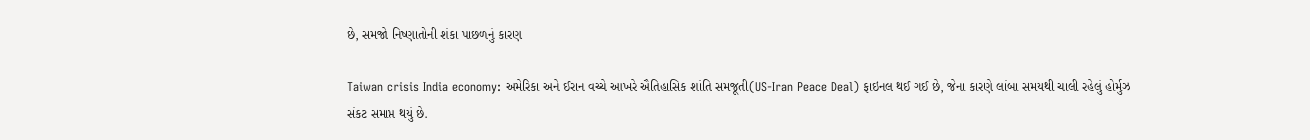છે, સમજો નિષ્ણાતોની શંકા પાછળનું કારણ

Taiwan crisis India economy: અમેરિકા અને ઈરાન વચ્ચે આખરે ઐતિહાસિક શાંતિ સમજૂતી(US-Iran Peace Deal) ફાઇનલ થઈ ગઈ છે, જેના કારણે લાંબા સમયથી ચાલી રહેલું હોર્મુઝ સંકટ સમાપ્ત થયું છે.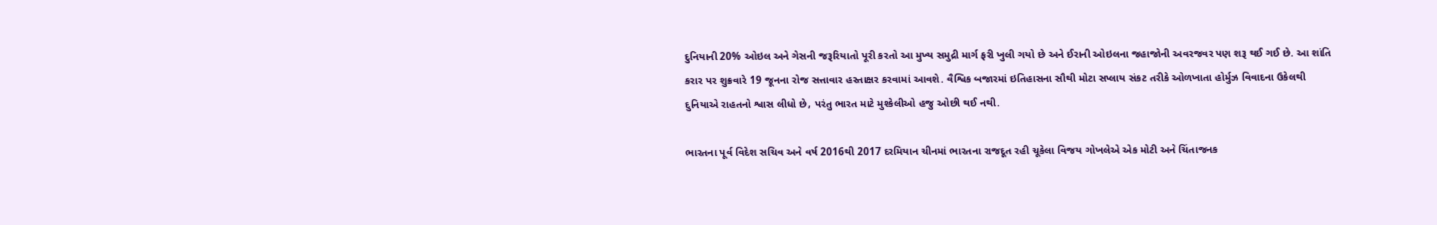દુનિયાની 20% ઓઇલ અને ગેસની જરૂરિયાતો પૂરી કરતો આ મુખ્ય સમુદ્રી માર્ગ ફરી ખુલી ગયો છે અને ઈરાની ઓઇલના જહાજોની અવરજવર પણ શરૂ થઈ ગઈ છે. આ શાંતિ કરાર પર શુક્રવારે 19 જૂનના રોજ સત્તાવાર હસ્તાક્ષર કરવામાં આવશે. વૈશ્વિક બજારમાં ઇતિહાસના સૌથી મોટા સપ્લાય સંકટ તરીકે ઓળખાતા હોર્મુઝ વિવાદના ઉકેલથી દુનિયાએ રાહતનો શ્વાસ લીધો છે, પરંતુ ભારત માટે મુશ્કેલીઓ હજુ ઓછી થઈ નથી.

ભારતના પૂર્વ વિદેશ સચિવ અને વર્ષ 2016થી 2017 દરમિયાન ચીનમાં ભારતના રાજદૂત રહી ચૂકેલા વિજય ગોખલેએ એક મોટી અને ચિંતાજનક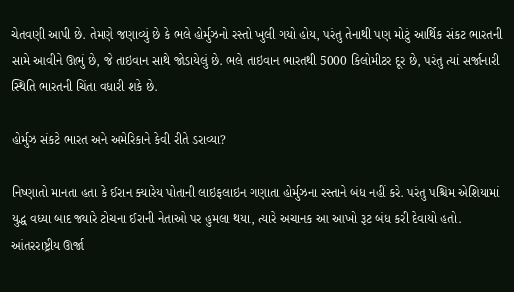ચેતવણી આપી છે. તેમણે જણાવ્યું છે કે ભલે હોર્મુઝનો રસ્તો ખુલી ગયો હોય, પરંતુ તેનાથી પણ મોટું આર્થિક સંકટ ભારતની સામે આવીને ઊભું છે, જે તાઇવાન સાથે જોડાયેલું છે. ભલે તાઇવાન ભારતથી 5000 કિલોમીટર દૂર છે, પરંતુ ત્યાં સર્જાનારી સ્થિતિ ભારતની ચિંતા વધારી શકે છે.

હોર્મુઝ સંકટે ભારત અને અમેરિકાને કેવી રીતે ડરાવ્યા?

નિષ્ણાતો માનતા હતા કે ઈરાન ક્યારેય પોતાની લાઇફલાઇન ગણાતા હોર્મુઝના રસ્તાને બંધ નહીં કરે. પરંતુ પશ્ચિમ એશિયામાં યુદ્ધ વધ્યા બાદ જ્યારે ટોચના ઈરાની નેતાઓ પર હુમલા થયા, ત્યારે અચાનક આ આખો રૂટ બંધ કરી દેવાયો હતો. આંતરરાષ્ટ્રીય ઊર્જા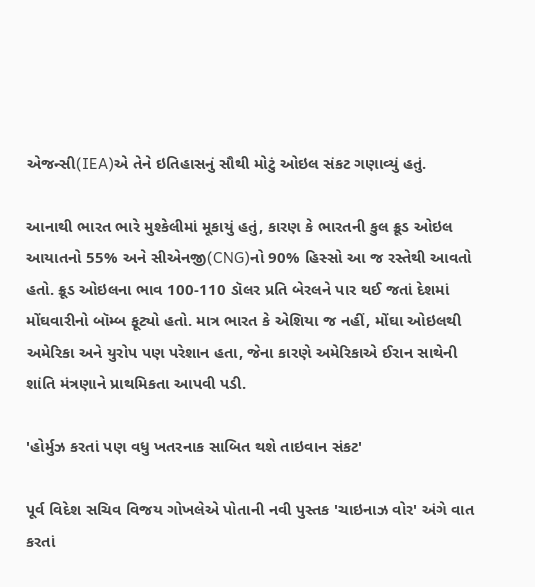એજન્સી(IEA)એ તેને ઇતિહાસનું સૌથી મોટું ઓઇલ સંકટ ગણાવ્યું હતું.

આનાથી ભારત ભારે મુશ્કેલીમાં મૂકાયું હતું, કારણ કે ભારતની કુલ ક્રૂડ ઓઇલ આયાતનો 55% અને સીએનજી(CNG)નો 90% હિસ્સો આ જ રસ્તેથી આવતો હતો. ક્રૂડ ઓઇલના ભાવ 100-110 ડૉલર પ્રતિ બેરલને પાર થઈ જતાં દેશમાં મોંઘવારીનો બૉમ્બ ફૂટ્યો હતો. માત્ર ભારત કે એશિયા જ નહીં, મોંઘા ઓઇલથી અમેરિકા અને યુરોપ પણ પરેશાન હતા, જેના કારણે અમેરિકાએ ઈરાન સાથેની શાંતિ મંત્રણાને પ્રાથમિકતા આપવી પડી.

'હોર્મુઝ કરતાં પણ વધુ ખતરનાક સાબિત થશે તાઇવાન સંકટ'

પૂર્વ વિદેશ સચિવ વિજય ગોખલેએ પોતાની નવી પુસ્તક 'ચાઇનાઝ વોર' અંગે વાત કરતાં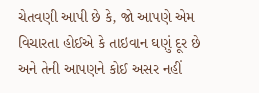ચેતવણી આપી છે કે, જો આપણે એમ વિચારતા હોઈએ કે તાઇવાન ઘણું દૂર છે અને તેની આપણને કોઈ અસર નહીં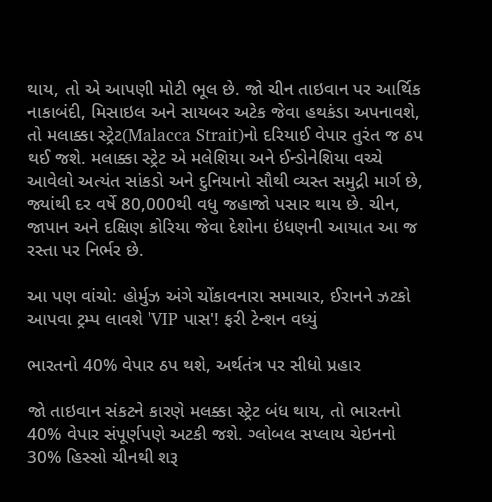થાય, તો એ આપણી મોટી ભૂલ છે. જો ચીન તાઇવાન પર આર્થિક નાકાબંદી, મિસાઇલ અને સાયબર અટેક જેવા હથકંડા અપનાવશે, તો મલાક્કા સ્ટ્રેટ(Malacca Strait)નો દરિયાઈ વેપાર તુરંત જ ઠપ થઈ જશે. મલાક્કા સ્ટ્રેટ એ મલેશિયા અને ઈન્ડોનેશિયા વચ્ચે આવેલો અત્યંત સાંકડો અને દુનિયાનો સૌથી વ્યસ્ત સમુદ્રી માર્ગ છે, જ્યાંથી દર વર્ષે 80,000થી વધુ જહાજો પસાર થાય છે. ચીન, જાપાન અને દક્ષિણ કોરિયા જેવા દેશોના ઇંધણની આયાત આ જ રસ્તા પર નિર્ભર છે.

આ પણ વાંચો: હોર્મુઝ અંગે ચોંકાવનારા સમાચાર, ઈરાનને ઝટકો આપવા ટ્રમ્પ લાવશે 'VIP પાસ'! ફરી ટેન્શન વધ્યું

ભારતનો 40% વેપાર ઠપ થશે, અર્થતંત્ર પર સીધો પ્રહાર

જો તાઇવાન સંકટને કારણે મલક્કા સ્ટ્રેટ બંધ થાય, તો ભારતનો 40% વેપાર સંપૂર્ણપણે અટકી જશે. ગ્લોબલ સપ્લાય ચેઇનનો 30% હિસ્સો ચીનથી શરૂ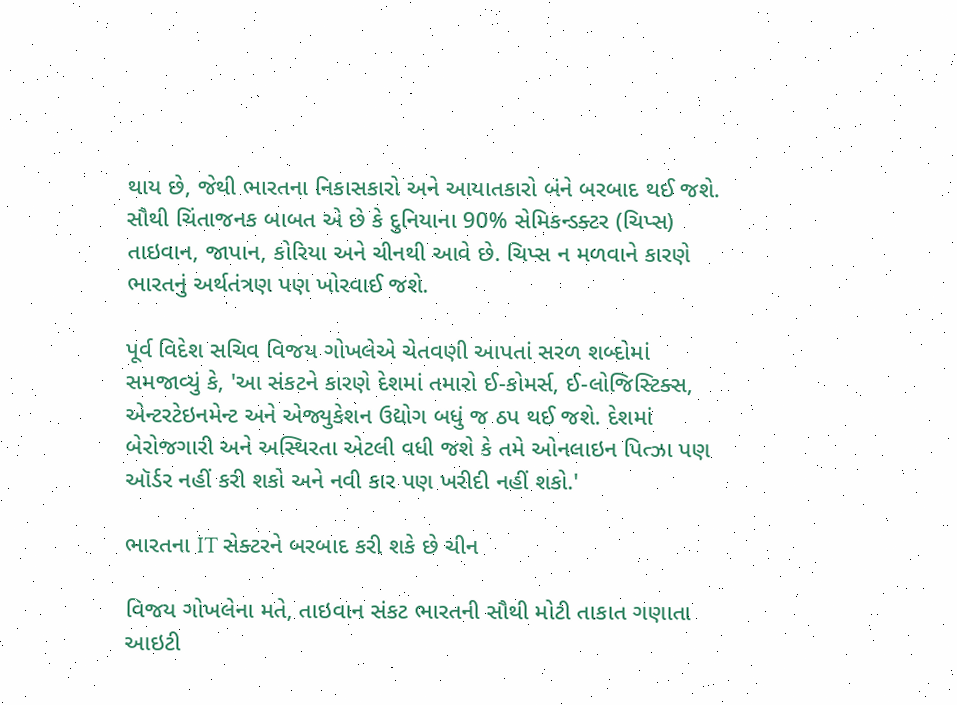થાય છે, જેથી ભારતના નિકાસકારો અને આયાતકારો બંને બરબાદ થઈ જશે. સૌથી ચિંતાજનક બાબત એ છે કે દુનિયાના 90% સેમિકન્ડક્ટર (ચિપ્સ) તાઇવાન, જાપાન, કોરિયા અને ચીનથી આવે છે. ચિપ્સ ન મળવાને કારણે ભારતનું અર્થતંત્રણ પણ ખોરવાઈ જશે.

પૂર્વ વિદેશ સચિવ વિજય ગોખલેએ ચેતવણી આપતાં સરળ શબ્દોમાં સમજાવ્યું કે, 'આ સંકટને કારણે દેશમાં તમારો ઈ-કોમર્સ, ઈ-લોજિસ્ટિક્સ, એન્ટરટેઇનમેન્ટ અને એજ્યુકેશન ઉદ્યોગ બધું જ ઠપ થઈ જશે. દેશમાં બેરોજગારી અને અસ્થિરતા એટલી વધી જશે કે તમે ઓનલાઇન પિત્ઝા પણ ઑર્ડર નહીં કરી શકો અને નવી કાર પણ ખરીદી નહીં શકો.'

ભારતના IT સેક્ટરને બરબાદ કરી શકે છે ચીન

વિજય ગોખલેના મતે, તાઇવાન સંકટ ભારતની સૌથી મોટી તાકાત ગણાતા આઇટી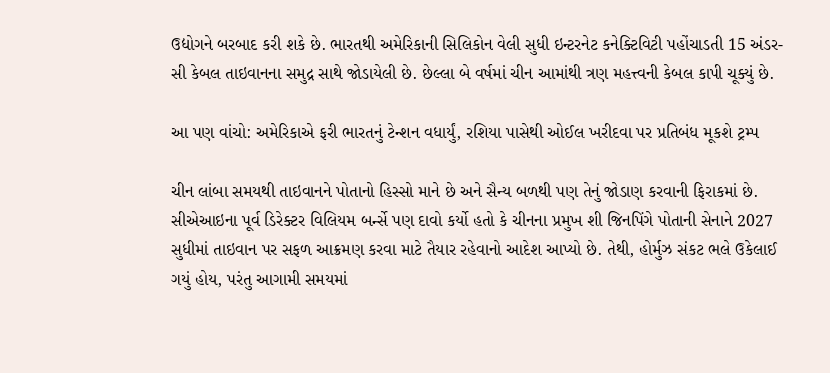ઉદ્યોગને બરબાદ કરી શકે છે. ભારતથી અમેરિકાની સિલિકોન વેલી સુધી ઇન્ટરનેટ કનેક્ટિવિટી પહોંચાડતી 15 અંડર-સી કેબલ તાઇવાનના સમુદ્ર સાથે જોડાયેલી છે. છેલ્લા બે વર્ષમાં ચીન આમાંથી ત્રણ મહત્ત્વની કેબલ કાપી ચૂક્યું છે.

આ પણ વાંચો: અમેરિકાએ ફરી ભારતનું ટેન્શન વધાર્યું, રશિયા પાસેથી ઓઈલ ખરીદવા પર પ્રતિબંધ મૂકશે ટ્રમ્પ

ચીન લાંબા સમયથી તાઇવાનને પોતાનો હિસ્સો માને છે અને સૈન્ય બળથી પણ તેનું જોડાણ કરવાની ફિરાકમાં છે. સીએઆઇના પૂર્વ ડિરેક્ટર વિલિયમ બર્ન્સે પણ દાવો કર્યો હતો કે ચીનના પ્રમુખ શી જિનપિંગે પોતાની સેનાને 2027 સુધીમાં તાઇવાન પર સફળ આક્રમણ કરવા માટે તૈયાર રહેવાનો આદેશ આપ્યો છે. તેથી, હોર્મુઝ સંકટ ભલે ઉકેલાઈ ગયું હોય, પરંતુ આગામી સમયમાં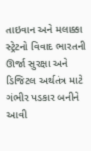તાઇવાન અને મલાક્કા સ્ટ્રેટનો વિવાદ ભારતની ઊર્જા સુરક્ષા અને ડિજિટલ અર્થતંત્ર માટે ગંભીર પડકાર બનીને આવી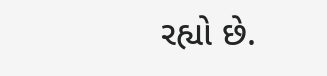રહ્યો છે.